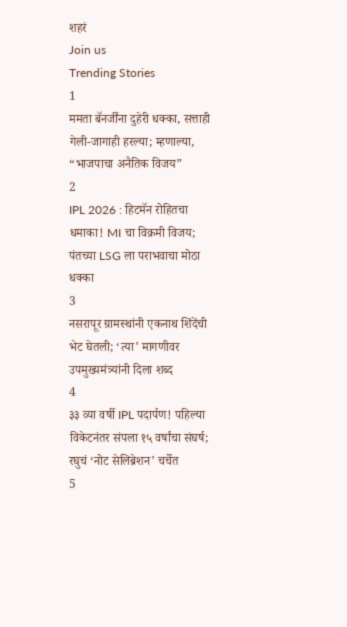शहरं
Join us
Trending Stories
1
ममता बॅनर्जींना दुहेरी धक्का, सत्ताही गेली-जागाही हरल्या; म्हणाल्या, “भाजपाचा अनैतिक विजय”
2
IPL 2026 : हिटमॅन रोहितचा धमाका! MI चा विक्रमी विजय; पंतच्या LSG ला पराभवाचा मोठा धक्का
3
नसरापूर ग्रामस्थांनी एकनाथ शिंदेंची भेट घेतली; ‘त्या’ मागणीवर उपमुख्यमंत्र्यांनी दिला शब्द
4
३३ व्या वर्षी IPL पदार्पण! पहिल्या विकेटनंतर संपला १५ वर्षांचा संघर्ष; रघुचं ‘नोट सेलिब्रेशन’ चर्चेत
5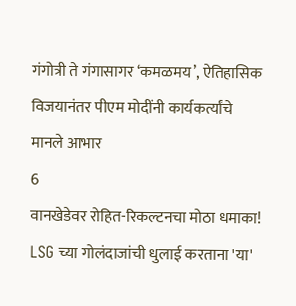गंगोत्री ते गंगासागर ‘कमळमय’, ऐतिहासिक विजयानंतर पीएम मोदींनी कार्यकर्त्यांचे मानले आभार
6
वानखेडेवर रोहित-रिकल्टनचा मोठा धमाका! LSG च्या गोलंदाजांची धुलाई करताना 'या'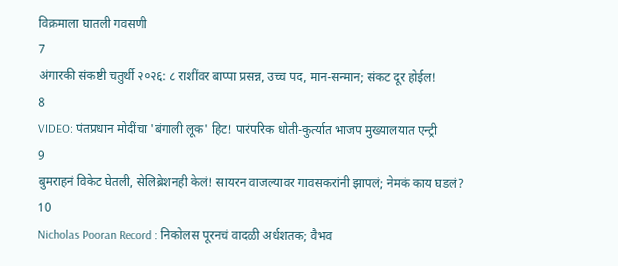विक्रमाला घातली गवसणी
7
अंगारकी संकष्टी चतुर्थी २०२६: ८ राशींवर बाप्पा प्रसन्न, उच्च पद, मान-सन्मान; संकट दूर होईल!
8
VIDEO: पंतप्रधान मोदींचा 'बंगाली लूक' हिट! पारंपरिक धोती-कुर्त्यात भाजप मुख्यालयात एन्ट्री
9
बुमराहनं विकेट घेतली, सेलिब्रेशनही केलं! सायरन वाजल्यावर गावसकरांनी झापलं; नेमकं काय घडलं?
10
Nicholas Pooran Record : निकोलस पूरनचं वादळी अर्धशतक; वैभव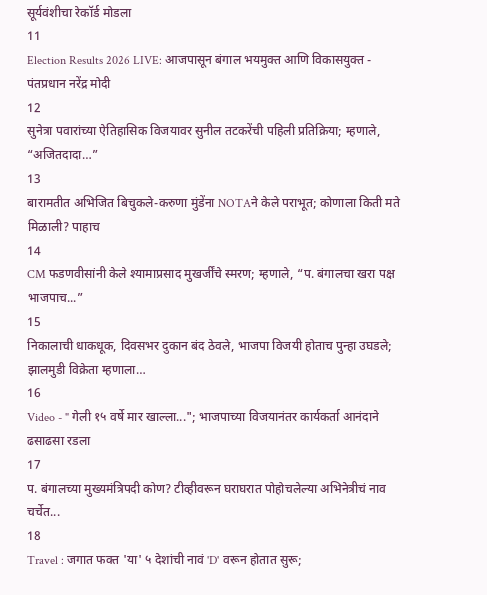सूर्यवंशीचा रेकॉर्ड मोडला
11
Election Results 2026 LIVE: आजपासून बंगाल भयमुक्त आणि विकासयुक्त - पंतप्रधान नरेंद्र मोदी
12
सुनेत्रा पवारांच्या ऐतिहासिक विजयावर सुनील तटकरेंची पहिली प्रतिक्रिया; म्हणाले, “अजितदादा…”
13
बारामतीत अभिजित बिचुकले-करुणा मुंडेंना NOTAने केले पराभूत; कोणाला किती मते मिळाली? पाहाच
14
CM फडणवीसांनी केले श्यामाप्रसाद मुखर्जींचे स्मरण; म्हणाले, “प. बंगालचा खरा पक्ष भाजपाच...”
15
निकालाची धाकधूक, दिवसभर दुकान बंद ठेवले, भाजपा विजयी होताच पुन्हा उघडले; झालमुडी विक्रेता म्हणाला…
16
Video - " गेली १५ वर्षे मार खाल्ला..."; भाजपाच्या विजयानंतर कार्यकर्ता आनंदाने ढसाढसा रडला
17
प. बंगालच्या मुख्यमंत्रिपदी कोण? टीव्हीवरून घराघरात पोहोचलेल्या अभिनेत्रीचं नाव चर्चेत...
18
Travel : जगात फक्त 'या' ५ देशांची नावं 'D' वरून होतात सुरू;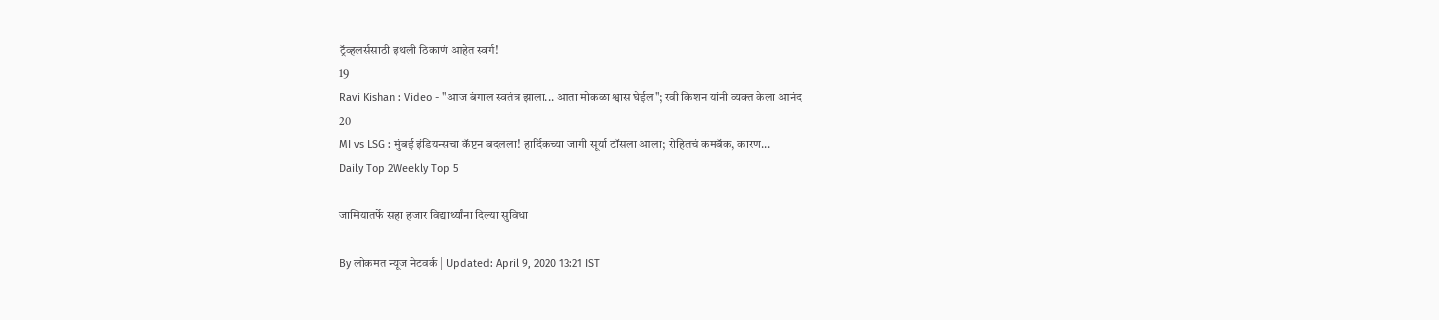ट्रॅव्हलर्ससाठी इथली ठिकाणं आहेत स्वर्ग!
19
Ravi Kishan : Video - "आज बंगाल स्वतंत्र झाला... आता मोकळा श्वास घेईल"; रवी किशन यांनी व्यक्त केला आनंद
20
MI vs LSG : मुंबई इंडियन्सचा कॅप्टन बदलला! हार्दिकच्या जागी सूर्या टॉसला आला; रोहितचं कमबॅक, कारण...
Daily Top 2Weekly Top 5

जामियातर्फे सहा हजार विद्यार्थ्यांना दिल्या सुविधा

By लोकमत न्यूज नेटवर्क | Updated: April 9, 2020 13:21 IST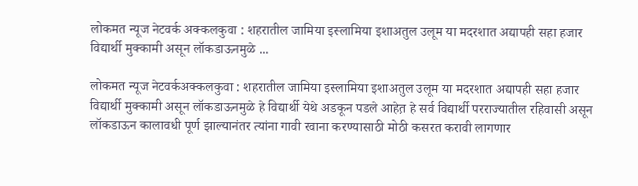लोकमत न्यूज नेटवर्क अक्कलकुवा : शहरातील जामिया इस्लामिया इशाअतुल उलूम या मदरशात अद्यापही सहा हजार विद्यार्थी मुक्कामी असून लॉकडाऊनमुळे ...

लोकमत न्यूज नेटवर्कअक्कलकुवा : शहरातील जामिया इस्लामिया इशाअतुल उलूम या मदरशात अद्यापही सहा हजार विद्यार्थी मुक्कामी असून लॉकडाऊनमुळे हे विद्यार्थी येथे अडकून पडले आहेत़ हे सर्व विद्यार्थी परराज्यातील रहिवासी असून लॉकडाऊन कालावधी पूर्ण झाल्यानंतर त्यांना गावी रवाना करण्यासाठी मोठी कसरत करावी लागणार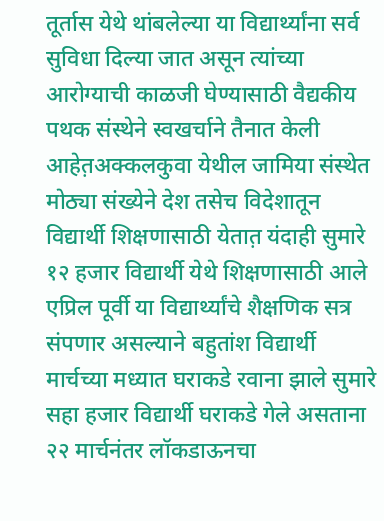तूर्तास येथे थांबलेल्या या विद्यार्थ्यांना सर्व सुविधा दिल्या जात असून त्यांच्या आरोग्याची काळजी घेण्यासाठी वैद्यकीय पथक संस्थेने स्वखर्चाने तैनात केली आहेत़अक्कलकुवा येथील जामिया संस्थेत मोठ्या संख्येने देश तसेच विदेशातून विद्यार्थी शिक्षणासाठी येतात़ यंदाही सुमारे १२ हजार विद्यार्थी येथे शिक्षणासाठी आले एप्रिल पूर्वी या विद्यार्थ्यांचे शैक्षणिक सत्र संपणार असल्याने बहुतांश विद्यार्थी मार्चच्या मध्यात घराकडे रवाना झाले सुमारे सहा हजार विद्यार्थी घराकडे गेले असताना २२ मार्चनंतर लॉकडाऊनचा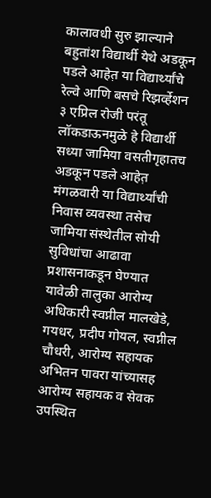कालावधी सुरु झाल्याने बहुतांश विद्यार्थी येथे अडकून पडले आहेत़ या विद्यार्थ्यांचे रेल्वे आणि बसचे रिझर्व्हेशन ३ एप्रिल रोजी परंतू लॉकडाऊनमुळे हे विद्यार्थी सध्या जामिया वसतीगृहातच अडकून पडले आहेत़ मंगळवारी या विद्यार्थ्यांची निवास व्यवस्था तसेच जामिया संस्थेतील सोयी सुविधांचा आढावा प्रशासनाकडून घेण्यात यावेळी तालुका आरोग्य अधिकारी स्वप्नील मालखेडे, गयधर, प्रदीप गोयल, स्वप्नील चौधरी, आरोग्य सहायक अभितन पावरा यांच्यासह आरोग्य सहायक व सेवक उपस्थित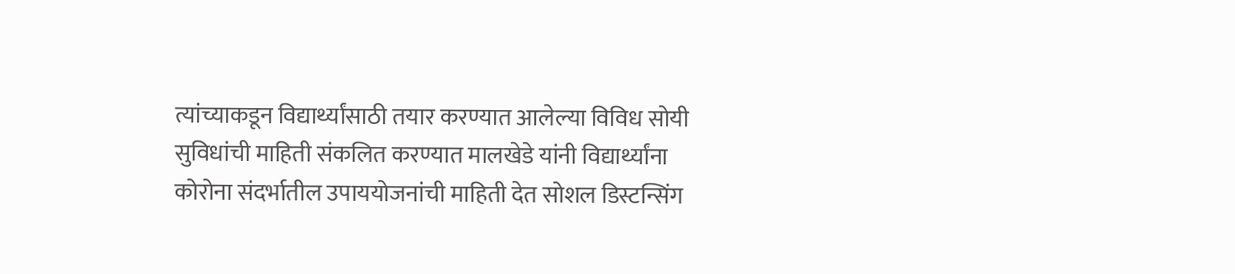त्यांच्याकडून विद्यार्थ्यांसाठी तयार करण्यात आलेल्या विविध सोयी सुविधांची माहिती संकलित करण्यात मालखेडे यांनी विद्यार्थ्यांना कोरोना संदर्भातील उपाययोजनांची माहिती देत सोशल डिस्टन्सिंग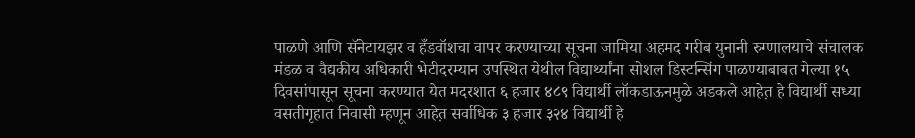पाळणे आणि सॅनेटायझर व हँडवॉशचा वापर करण्याच्या सूचना जामिया अहमद गरीब युनानी रुग्णालयाचे संचालक मंडळ व वैद्यकीय अधिकारी भेटीदरम्यान उपस्थित येथील विद्यार्थ्यांना सोशल डिस्टन्सिंग पाळण्याबाबत गेल्या १५ दिवसांपासून सूचना करण्यात येत मदरशात ६ हजार ४८९ विद्यार्थी लॉकडाऊनमुळे अडकले आहेत़ हे विद्यार्थी सध्या वसतीगृहात निवासी म्हणून आहेत़ सर्वाधिक ३ हजार ३२४ विद्यार्थी हे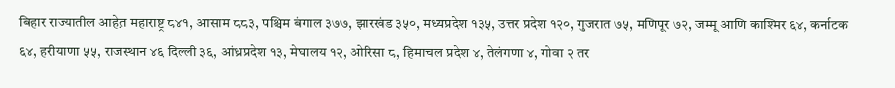बिहार राज्यातील आहेत़ महाराष्ट्र ८४१, आसाम ८८३, पश्चिम बंगाल ३७७, झारखंड ३५०, मध्यप्रदेश १३५, उत्तर प्रदेश १२०, गुजरात ७५, मणिपूर ७२, जम्मू आणि काश्मिर ६४, कर्नाटक ६४, हरीयाणा ५५, राजस्थान ४६ दिल्ली ३६, आंध्रप्रदेश १३, मेघालय १२, ओरिसा ८, हिमाचल प्रदेश ४, तेलंगणा ४, गोवा २ तर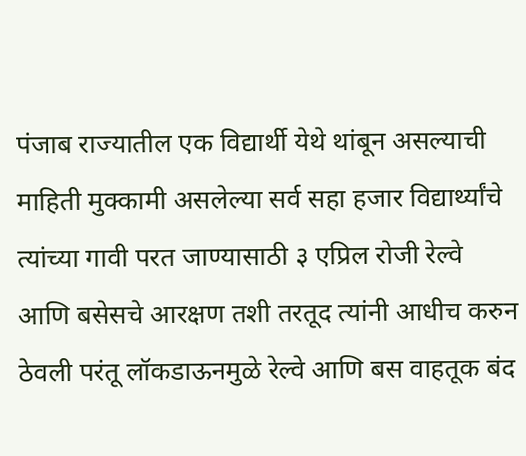पंजाब राज्यातील एक विद्यार्थी येथे थांबून असल्याची माहिती मुक्कामी असलेल्या सर्व सहा हजार विद्यार्थ्यांचे त्यांच्या गावी परत जाण्यासाठी ३ एप्रिल रोजी रेल्वे आणि बसेसचे आरक्षण तशी तरतूद त्यांनी आधीच करुन ठेवली परंतू लॉकडाऊनमुळे रेल्वे आणि बस वाहतूक बंद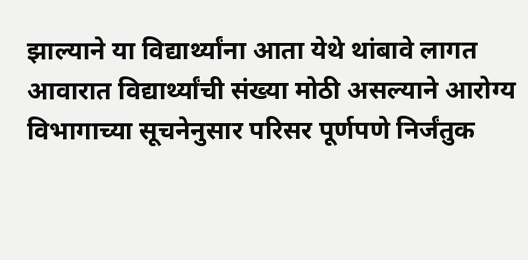झाल्याने या विद्यार्थ्यांना आता येथे थांबावे लागत आवारात विद्यार्थ्यांची संख्या मोठी असल्याने आरोग्य विभागाच्या सूचनेनुसार परिसर पूर्णपणे निर्जंतुक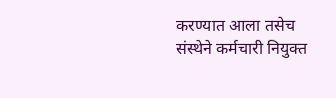करण्यात आला तसेच संस्थेने कर्मचारी नियुक्त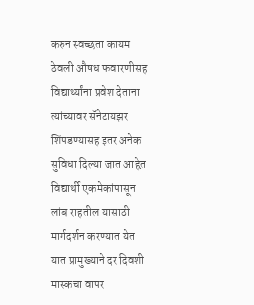करुन स्वच्छता कायम ठेवली औषध फवारणीसह विद्यार्थ्यांना प्रवेश देताना त्यांच्यावर सॅनेटायझर शिंपडण्यासह इतर अनेक सुविधा दिल्या जात आहेत़ विद्यार्थी एकमेकांपासून लांब राहतील यासाठी मार्गदर्शन करण्यात येत यात प्रामुख्याने दर दिवशी मास्कचा वापर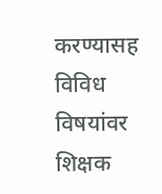करण्यासह विविध विषयांवर शिक्षक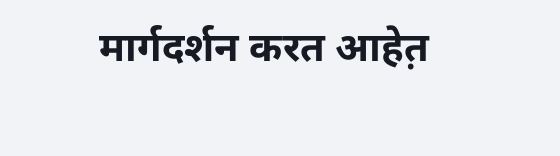मार्गदर्शन करत आहेत़